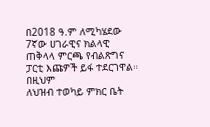በ2018 ዓ.ም ለሚካሄደው 7ኛው ሀገራዊና ክልላዊ ጠቅላላ ምርጫ የብልጽግና ፓርቲ እጩዎች ይፋ ተደርገዋል።
በዚህም
ለህዝብ ተወካይ ምክር ቤት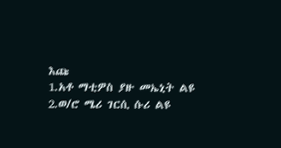እጩ
1.አቶ ማቲዎስ ያዙ መኤኒት ልዩ
2.ወ/ሮ ሜሪ ገርሲ ሱሪ ልዩ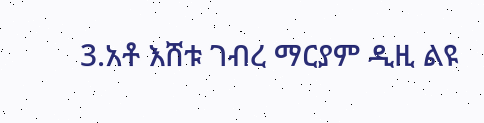3.አቶ እሸቱ ገብረ ማርያም ዲዚ ልዩ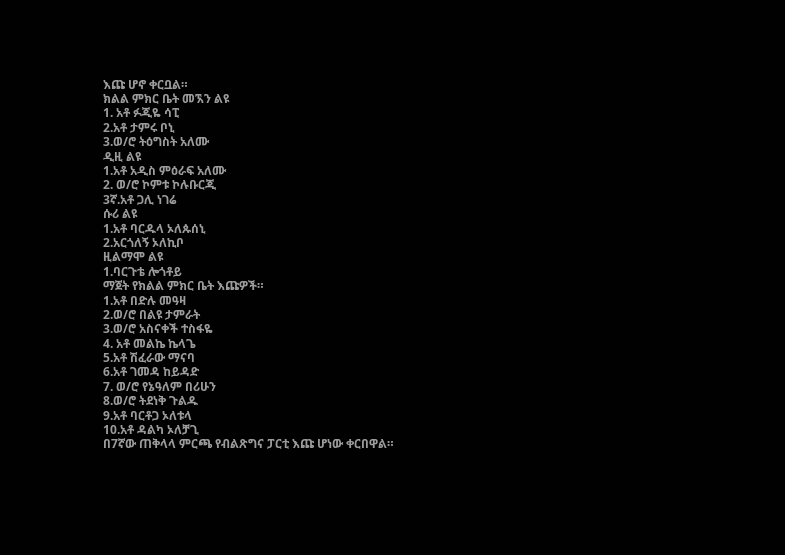እጩ ሆኖ ቀርቧል።
ክልል ምክር ቤት መኧን ልዩ
1. አቶ ፉጂዬ ሳፒ
2.አቶ ታምሩ ቦኒ
3.ወ/ሮ ትዕግስት አለሙ
ዲዚ ልዩ
1.አቶ አዲስ ምዕራፍ አለሙ
2. ወ/ሮ ኮምቱ ኮሉቡርጂ
3ኛ.አቶ ጋሊ ነገሬ
ሱሪ ልዩ
1.አቶ ባርዱላ ኦለጱሰኒ
2.አርጎለኝ ኦለኪቦ
ዚልማሞ ልዩ
1.ባርጉቴ ሎጎቶይ
ማጀት የክልል ምክር ቤት እጩዎች።
1.አቶ በድሉ መዓዛ
2.ወ/ሮ በልዩ ታምራት
3.ወ/ሮ አስናቀች ተስፋዬ
4. አቶ መልኬ ኬላጌ
5.አቶ ሽፈራው ማናባ
6.አቶ ገመዳ ከይዳድ
7. ወ/ሮ የኔዓለም በሪሁን
8.ወ/ሮ ትደነቅ ጉልዱ
9.አቶ ባርቶጋ ኦለቱላ
10.አቶ ዳልካ ኦለቻጊ
በ7ኛው ጠቅላላ ምርጫ የብልጽግና ፓርቲ እጩ ሆነው ቀርበዋል።